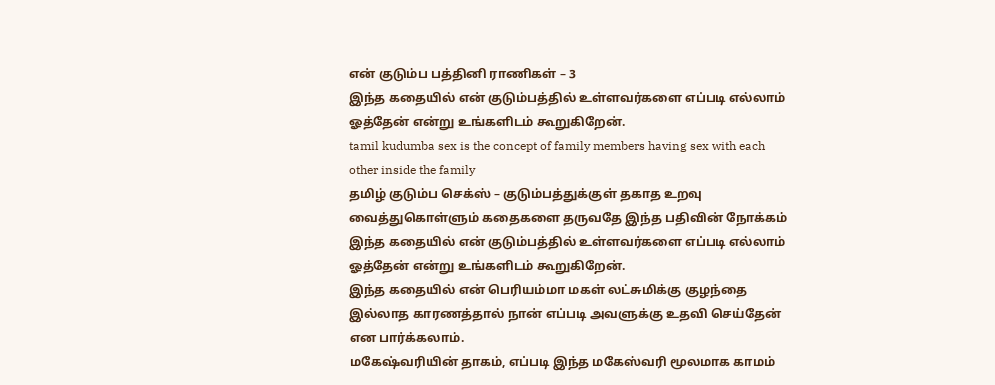என் குடும்ப பத்தினி ராணிகள் – 3
இந்த கதையில் என் குடும்பத்தில் உள்ளவர்களை எப்படி எல்லாம் ஓத்தேன் என்று உங்களிடம் கூறுகிறேன்.
tamil kudumba sex is the concept of family members having sex with each other inside the family
தமிழ் குடும்ப செக்ஸ் – குடும்பத்துக்குள் தகாத உறவு வைத்துகொள்ளும் கதைகளை தருவதே இந்த பதிவின் நோக்கம்
இந்த கதையில் என் குடும்பத்தில் உள்ளவர்களை எப்படி எல்லாம் ஓத்தேன் என்று உங்களிடம் கூறுகிறேன்.
இந்த கதையில் என் பெரியம்மா மகள் லட்சுமிக்கு குழந்தை இல்லாத காரணத்தால் நான் எப்படி அவளுக்கு உதவி செய்தேன் என பார்க்கலாம்.
மகேஷ்வரியின் தாகம், எப்படி இந்த மகேஸ்வரி மூலமாக காமம்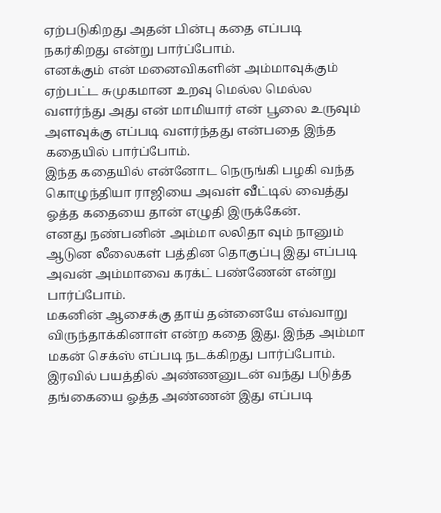ஏற்படுகிறது அதன் பின்பு கதை எப்படி நகர்கிறது என்று பார்ப்போம்.
எனக்கும் என் மனைவிகளின் அம்மாவுக்கும் ஏற்பட்ட சுமுகமான உறவு மெல்ல மெல்ல வளர்ந்து அது என் மாமியார் என் பூலை உருவும் அளவுக்கு எப்படி வளர்ந்தது என்பதை இந்த கதையில் பார்ப்போம்.
இந்த கதையில் என்னோட நெருங்கி பழகி வந்த கொழுந்தியா ராஜியை அவள் வீட்டில் வைத்து ஓத்த கதையை தான் எழுதி இருக்கேன்.
எனது நண்பனின் அம்மா லலிதா வும் நானும் ஆடுன லீலைகள் பத்தின தொகுப்பு இது எப்படி அவன் அம்மாவை கரக்ட் பண்ணேன் என்று பார்ப்போம்.
மகனின் ஆசைக்கு தாய் தன்னையே எவ்வாறு விருந்தாக்கினாள் என்ற கதை இது. இந்த அம்மா மகன் செக்ஸ் எப்படி நடக்கிறது பார்ப்போம்.
இரவில் பயத்தில் அண்ணனுடன் வந்து படுத்த தங்கையை ஓத்த அண்ணன் இது எப்படி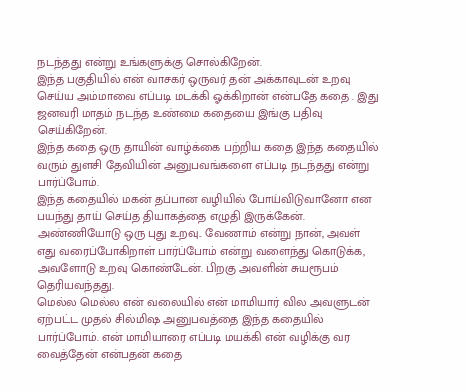நடந்தது என்று உங்களுக்கு சொல்கிறேன்.
இந்த பகுதியில் என் வாசகர் ஒருவர் தன் அக்காவுடன் உறவு செய்ய அம்மாவை எப்படி மடக்கி ஓக்கிறான் என்பதே கதை . இது ஜனவரி மாதம் நடந்த உண்மை கதையை இங்கு பதிவு செய்கிறேன்.
இந்த கதை ஒரு தாயின் வாழ்க்கை பற்றிய கதை இந்த கதையில் வரும் துளசி தேவியின் அனுபவங்களை எப்படி நடந்தது என்று பார்ப்போம்.
இந்த கதையில் மகன் தப்பான வழியில் போய்விடுவானோ என பயந்து தாய் செய்த தியாகத்தை எழுதி இருக்கேன்.
அண்ணியோடு ஒரு புது உறவு.. வேணாம் என்று நான், அவள் எது வரைப்போகிறாள் பார்ப்போம் என்று வளைந்து கொடுக்க, அவளோடு உறவு கொண்டேன். பிறகு அவளின் சுயரூபம் தெரியவந்தது.
மெல்ல மெல்ல என் வலையில் என் மாமியார் வில அவளுடன் ஏற்பட்ட முதல் சில்மிஷ அனுபவத்தை இந்த கதையில் பார்ப்போம். என் மாமியாரை எப்படி மயக்கி என் வழிக்கு வர வைத்தேன் என்பதன் கதை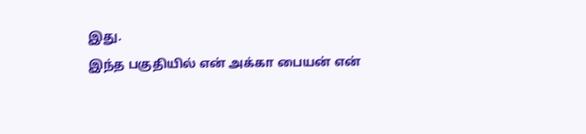இது.
இந்த பகுதியில் என் அக்கா பையன் என்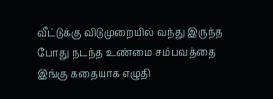வீட்டுக்கு விடுமுறையில் வந்து இருந்த போது நடந்த உண்மை சம்பவத்தை இங்கு கதையாக எழுதி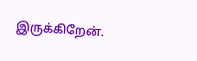இருக்கிறேன்.